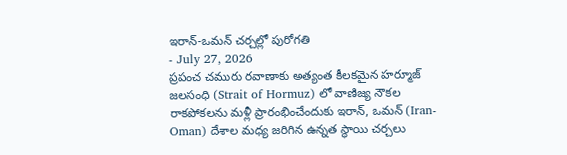ఇరాన్-ఒమన్ చర్చల్లో పురోగతి
- July 27, 2026
ప్రపంచ చమురు రవాణాకు అత్యంత కీలకమైన హర్మూజ్ జలసంధి (Strait of Hormuz) లో వాణిజ్య నౌకల రాకపోకలను మళ్లీ ప్రారంభించేందుకు ఇరాన్, ఒమన్ (Iran-Oman) దేశాల మధ్య జరిగిన ఉన్నత స్థాయి చర్చలు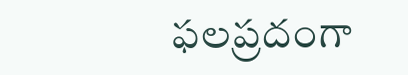ఫలప్రదంగా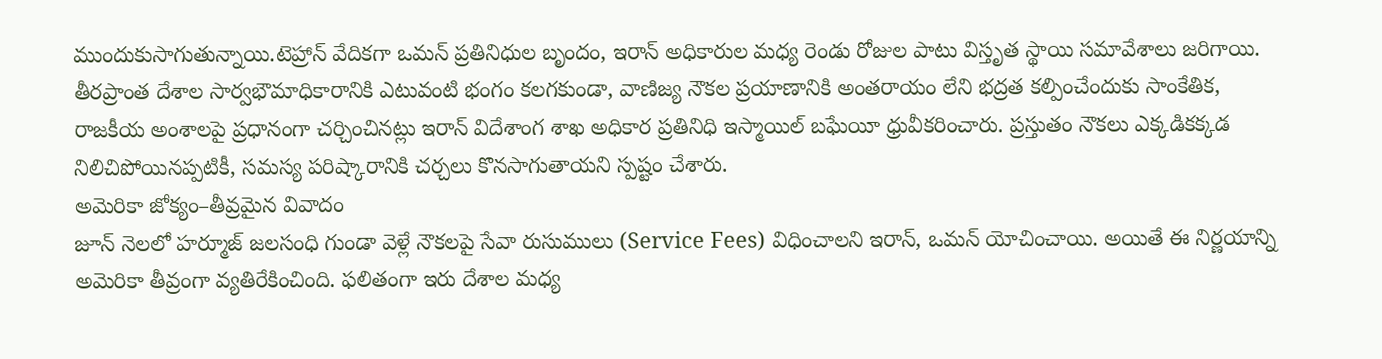ముందుకుసాగుతున్నాయి.టెహ్రాన్ వేదికగా ఒమన్ ప్రతినిధుల బృందం, ఇరాన్ అధికారుల మధ్య రెండు రోజుల పాటు విస్తృత స్థాయి సమావేశాలు జరిగాయి. తీరప్రాంత దేశాల సార్వభౌమాధికారానికి ఎటువంటి భంగం కలగకుండా, వాణిజ్య నౌకల ప్రయాణానికి అంతరాయం లేని భద్రత కల్పించేందుకు సాంకేతిక, రాజకీయ అంశాలపై ప్రధానంగా చర్చించినట్లు ఇరాన్ విదేశాంగ శాఖ అధికార ప్రతినిధి ఇస్మాయిల్ బఘేయీ ధ్రువీకరించారు. ప్రస్తుతం నౌకలు ఎక్కడికక్కడ నిలిచిపోయినప్పటికీ, సమస్య పరిష్కారానికి చర్చలు కొనసాగుతాయని స్పష్టం చేశారు.
అమెరికా జోక్యం–తీవ్రమైన వివాదం
జూన్ నెలలో హర్మూజ్ జలసంధి గుండా వెళ్లే నౌకలపై సేవా రుసుములు (Service Fees) విధించాలని ఇరాన్, ఒమన్ యోచించాయి. అయితే ఈ నిర్ణయాన్ని అమెరికా తీవ్రంగా వ్యతిరేకించింది. ఫలితంగా ఇరు దేశాల మధ్య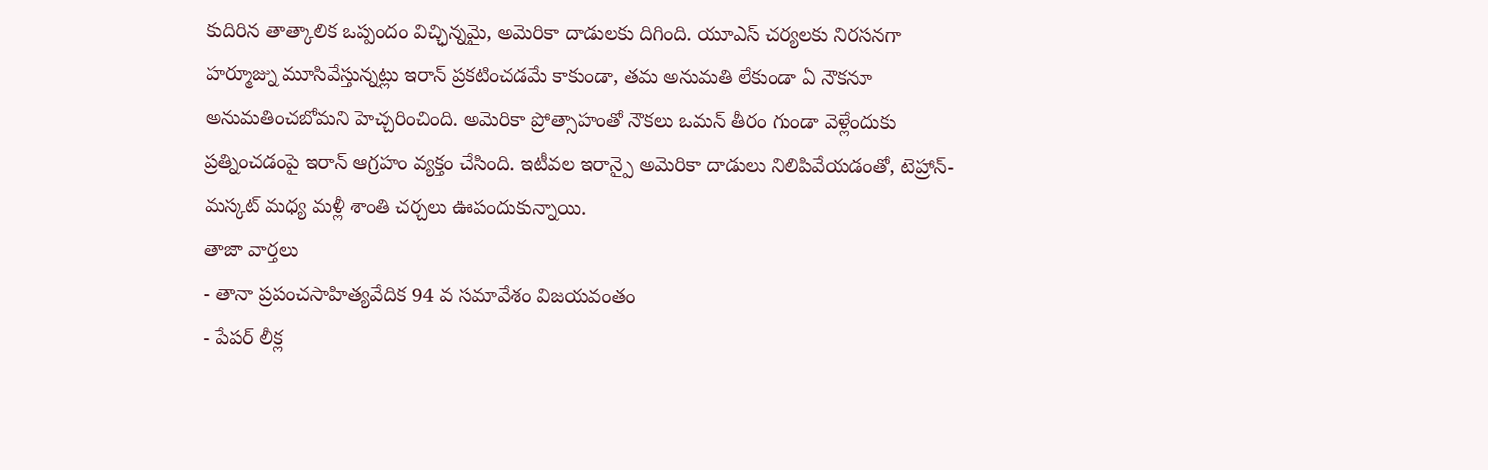కుదిరిన తాత్కాలిక ఒప్పందం విచ్ఛిన్నమై, అమెరికా దాడులకు దిగింది. యూఎస్ చర్యలకు నిరసనగా హర్మూజ్ను మూసివేస్తున్నట్లు ఇరాన్ ప్రకటించడమే కాకుండా, తమ అనుమతి లేకుండా ఏ నౌకనూ అనుమతించబోమని హెచ్చరించింది. అమెరికా ప్రోత్సాహంతో నౌకలు ఒమన్ తీరం గుండా వెళ్లేందుకు ప్రత్నించడంపై ఇరాన్ ఆగ్రహం వ్యక్తం చేసింది. ఇటీవల ఇరాన్పై అమెరికా దాడులు నిలిపివేయడంతో, టెహ్రాన్-మస్కట్ మధ్య మళ్లీ శాంతి చర్చలు ఊపందుకున్నాయి.
తాజా వార్తలు
- తానా ప్రపంచసాహిత్యవేదిక 94 వ సమావేశం విజయవంతం
- పేపర్ లీక్ల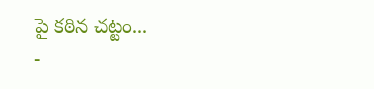పై కఠిన చట్టం...
-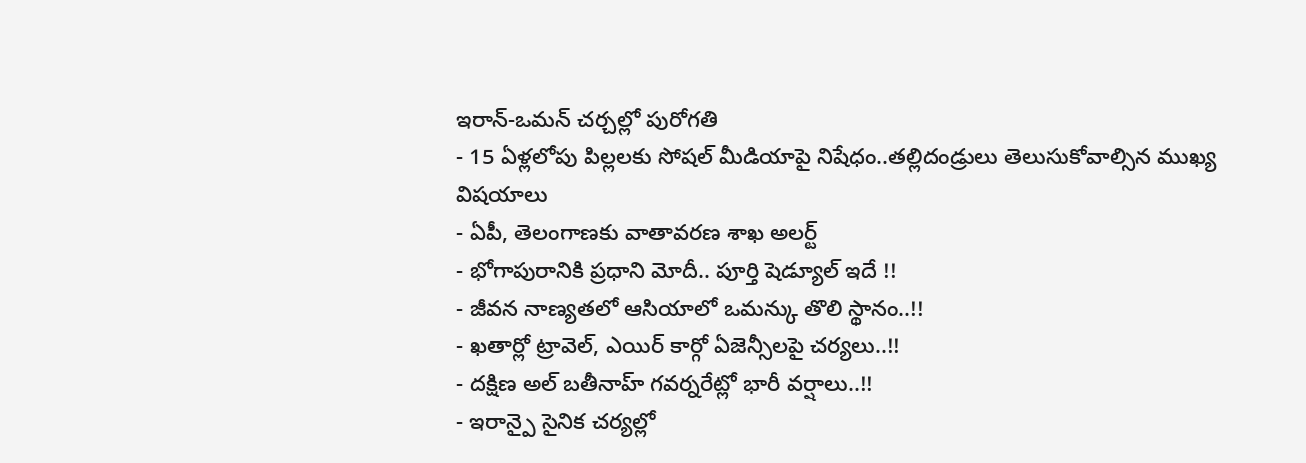ఇరాన్-ఒమన్ చర్చల్లో పురోగతి
- 15 ఏళ్లలోపు పిల్లలకు సోషల్ మీడియాపై నిషేధం..తల్లిదండ్రులు తెలుసుకోవాల్సిన ముఖ్య విషయాలు
- ఏపీ, తెలంగాణకు వాతావరణ శాఖ అలర్ట్
- భోగాపురానికి ప్రధాని మోదీ.. పూర్తి షెడ్యూల్ ఇదే !!
- జీవన నాణ్యతలో ఆసియాలో ఒమన్కు తొలి స్థానం..!!
- ఖతార్లో ట్రావెల్, ఎయిర్ కార్గో ఏజెన్సీలపై చర్యలు..!!
- దక్షిణ అల్ బతీనాహ్ గవర్నరేట్లో భారీ వర్షాలు..!!
- ఇరాన్పై సైనిక చర్యల్లో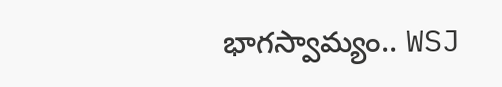భాగస్వామ్యం.. WSJ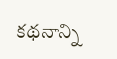కథనాన్ని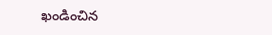ఖండించిన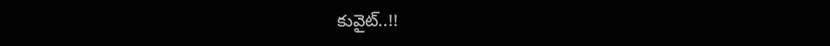కువైట్..!!